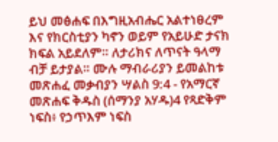ይህ መፅሐፍ በእግዚአብሔር አልተነፀረም እና የክርስቲያን ካኖን ወይም የአይሁድ ታናክ ክፍል አይደለም። ለታሪክና ለጥናት ዓላማ ብቻ ይታያል። ሙሉ ማብራሪያን ይመልከቱ መጽሐፈ መቃብያን ሣልስ 9:4 - የአማርኛ መጽሐፍ ቅዱስ (ሰማንያ አሃዱ)4 የጻድቅም ነፍስ፥ የኃጥእም ነፍስ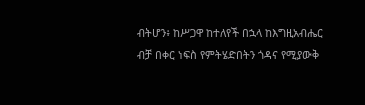ብትሆን፥ ከሥጋዋ ከተለየች በኋላ ከእግዚአብሔር ብቻ በቀር ነፍስ የምትሄድበትን ጎዳና የሚያውቅ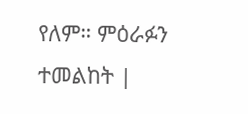የለም። ምዕራፉን ተመልከት |